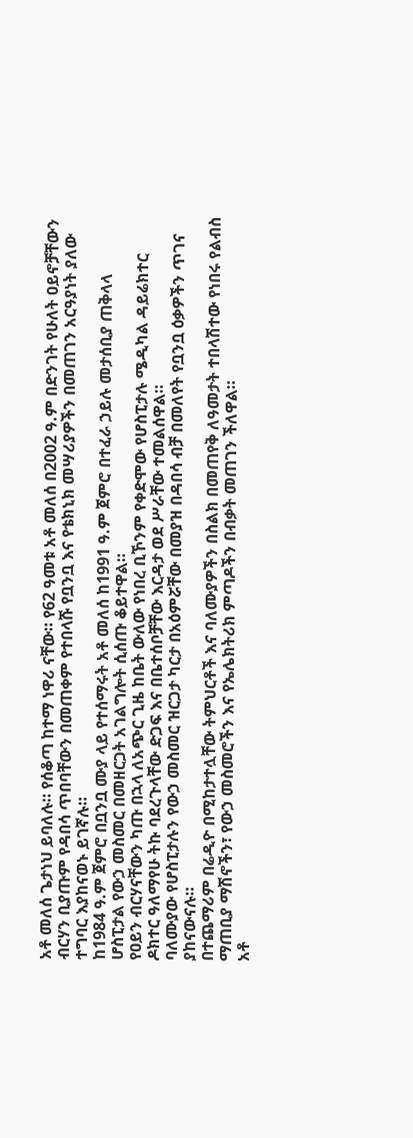አቶ መለሰ ጌታነህ ይባለሉ። የሰቆጣ ከተማ ነዋሪ ናቸው። የ62 ዓመቱ አቶ መለሰ በ2002 ዓ.ም በድንገት የሁለት ዐይኖቻቸውን ብርሃን ቢያጡም የዳበሳ ጥበባቸውን በመጠቀም የተበላሹ የቧንቧ እና የቴክኒክ መሣሪያዎችን በመጠገን አርዓያነት ያለው ተግባር እያከናወኑ ይገኛሉ።
ከ1984 ዓ.ም ጀምሮ በቧንቧ ሙያ ላይ የተሰማሩት አቶ መለሰ ከ1991 ዓ.ም ጀምሮ በተፈራ ኃይሉ መታሰቢያ ጠቅላላ ሆስፒታል የውኃ መስመር በመዘርጋት አገልግሎት ሲሰጡ ቆይተዋል።
የዐይን ብርሃናቸውን ካጡ በኋላ ለአጭር ጊዜ ከቤት ውለው የነበረ ቢኾንም የቀድሞው የሆስፒታሉ ሜዲካል ዳይሬክተር ዶክተር ዓለማየሁ ትኩ ባደረጉላቸው ድጋፍ እና በቤተሰቦቻቸው እርዳታ ወደ ሥራቸው ተመልሰዋል።
ባለሙያው የሆስፒታሉን የውኃ መስመር ዝርጋታ ካርታ በአዕምሯቸው በመያዝ በዳበሳ ብቻ በመለየት የቧንቧ ዕቃዎችን ጥገና ያከናውናሉ።
በተጨማሪም በሬዲዮ በሚከታተሏቸው ትምህርቶች እና ባለሙያዎችን በስልክ በመጠየቅ ለዓመታት ተበላሽተው የነበሩ የልብስ ማጠቢያ ማሽኖችን፣ የውኃ መስመሮችን እና የኤሌክትሪክ ምጣዶችን በብቃት መጠገን ችለዋል።
አቶ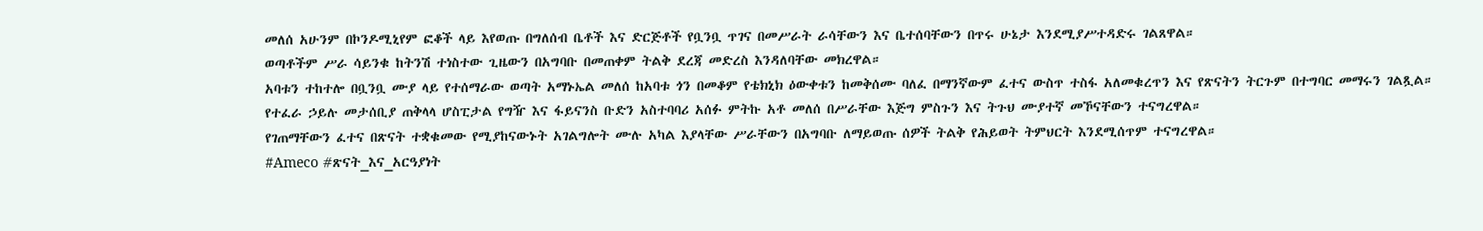መለሰ አሁንም በኮንዶሚኒየም ፎቆች ላይ እየወጡ በግለሰብ ቤቶች እና ድርጅቶች የቧንቧ ጥገና በመሥራት ራሳቸውን እና ቤተሰባቸውን በጥሩ ሁኔታ እንደሚያሥተዳድሩ ገልጸዋል።
ወጣቶችም ሥራ ሳይንቁ ከትንሽ ተነስተው ጊዜውን በአግባቡ በመጠቀም ትልቅ ደረጃ መድረስ እንዳለባቸው መክረዋል።
አባቱን ተከተሎ በቧንቧ ሙያ ላይ የተሰማራው ወጣት አማኑኤል መለሰ ከአባቱ ጎን በመቆም የቴክኒክ ዕውቀቱን ከመቅሰሙ ባለፈ በማንኛውም ፈተና ውስጥ ተስፋ አለመቁረጥን እና የጽናትን ትርጉም በተግባር መማሩን ገልጿል።
የተፈራ ኃይሉ መታሰቢያ ጠቅላላ ሆስፒታል የግዥ እና ፋይናንስ ቡድን አስተባባሪ አሰፉ ምትኩ አቶ መለሰ በሥራቸው እጅግ ምስጉን እና ትጉህ ሙያተኛ መኾናቸውን ተናግረዋል።
የገጠማቸውን ፈተና በጽናት ተቋቁመው የሚያከናውኑት አገልግሎት ሙሉ አካል እያላቸው ሥራቸውን በአግባቡ ለማይወጡ ሰዎች ትልቅ የሕይወት ትምህርት እንደሚሰጥም ተናግረዋል።
#Ameco #ጽናት_እና_አርዓያነት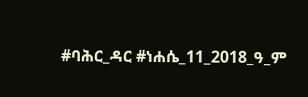#ባሕር_ዳር #ነሐሴ_11_2018_ዓ_ም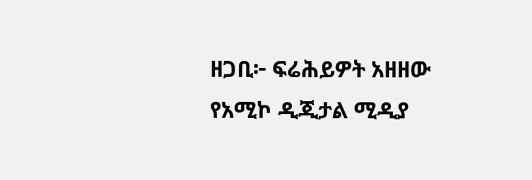ዘጋቢ፦ ፍሬሕይዎት አዘዘው
የአሚኮ ዲጂታል ሚዲያ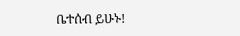ቤተሰብ ይሁኑ!